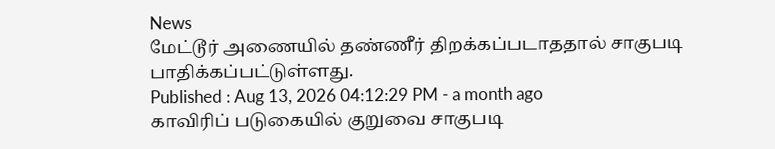News
மேட்டூர் அணையில் தண்ணீர் திறக்கப்படாததால் சாகுபடி பாதிக்கப்பட்டுள்ளது.
Published : Aug 13, 2026 04:12:29 PM - a month ago
காவிரிப் படுகையில் குறுவை சாகுபடி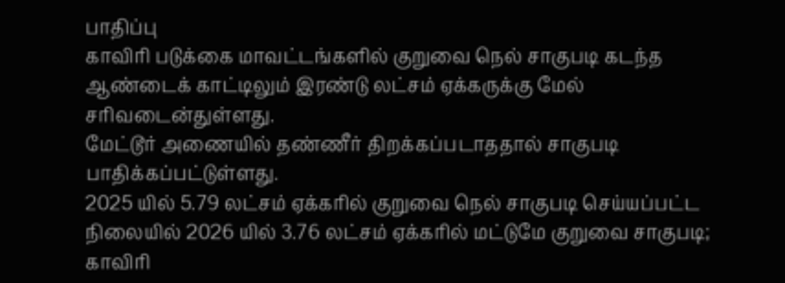பாதிப்பு
காவிரி படுக்கை மாவட்டங்களில் குறுவை நெல் சாகுபடி கடந்த ஆண்டைக் காட்டிலும் இரண்டு லட்சம் ஏக்கருக்கு மேல் சரிவடைன்துள்ளது.
மேட்டூர் அணையில் தண்ணீர் திறக்கப்படாததால் சாகுபடி பாதிக்கப்பட்டுள்ளது.
2025 யில் 5.79 லட்சம் ஏக்கரில் குறுவை நெல் சாகுபடி செய்யப்பட்ட நிலையில் 2026 யில் 3.76 லட்சம் ஏக்கரில் மட்டுமே குறுவை சாகுபடி; காவிரி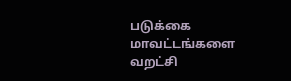படுக்கை மாவட்டங்களை வறட்சி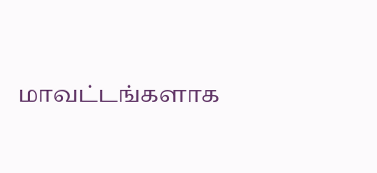மாவட்டங்களாக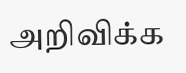அறிவிக்க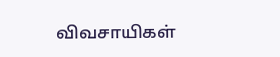விவசாயிகள்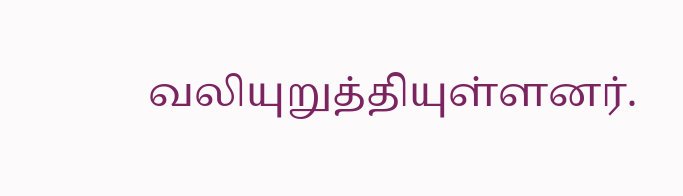வலியுறுத்தியுள்ளனர்.